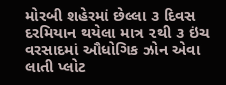મોરબી શહેરમાં છેલ્લા ૩ દિવસ દરમિયાન થયેલા માત્ર ૨થી ૩ ઇંચ વરસાદમાં ઔધોગિક ઝોન એવા લાતી પ્લોટ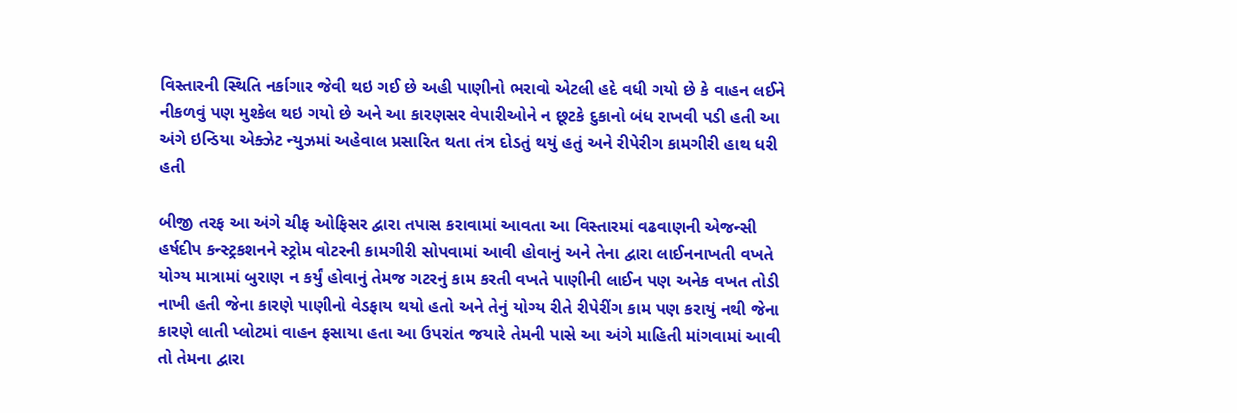વિસ્તારની સ્થિતિ નર્કાગાર જેવી થઇ ગઈ છે અહી પાણીનો ભરાવો એટલી હદે વધી ગયો છે કે વાહન લઈને નીકળવું પણ મુશ્કેલ થઇ ગયો છે અને આ કારણસર વેપારીઓને ન છૂટકે દુકાનો બંધ રાખવી પડી હતી આ અંગે ઇન્ડિયા એક્ઝેટ ન્યુઝમાં અહેવાલ પ્રસારિત થતા તંત્ર દોડતું થયું હતું અને રીપેરીગ કામગીરી હાથ ધરી હતી

બીજી તરફ આ અંગે ચીફ ઓફિસર દ્વારા તપાસ કરાવામાં આવતા આ વિસ્તારમાં વઢવાણની એજન્સી હર્ષદીપ કન્સ્ટ્રકશનને સ્ટ્રોમ વોટરની કામગીરી સોપવામાં આવી હોવાનું અને તેના દ્વારા લાઈનનાખતી વખતે યોગ્ય માત્રામાં બુરાણ ન કર્યું હોવાનું તેમજ ગટરનું કામ કરતી વખતે પાણીની લાઈન પણ અનેક વખત તોડી નાખી હતી જેના કારણે પાણીનો વેડફાય થયો હતો અને તેનું યોગ્ય રીતે રીપેરીંગ કામ પણ કરાયું નથી જેના કારણે લાતી પ્લોટમાં વાહન ફસાયા હતા આ ઉપરાંત જયારે તેમની પાસે આ અંગે માહિતી માંગવામાં આવી તો તેમના દ્વારા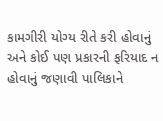કામગીરી યોગ્ય રીતે કરી હોવાનું અને કોઈ પણ પ્રકારની ફરિયાદ ન હોવાનું જણાવી પાલિકાને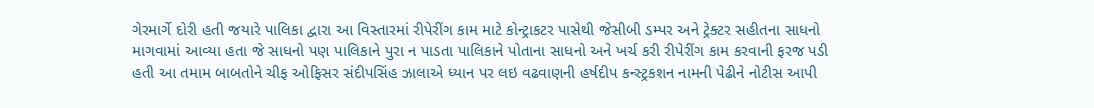ગેરમાર્ગે દોરી હતી જયારે પાલિકા દ્વારા આ વિસ્તારમાં રીપેરીંગ કામ માટે કોન્ટ્રાકટર પાસેથી જેસીબી ડમ્પર અને ટ્રેક્ટર સહીતના સાધનો માગવામાં આવ્યા હતા જે સાધનો પણ પાલિકાને પુરા ન પાડતા પાલિકાને પોતાના સાધનો અને ખર્ચ કરી રીપેરીંગ કામ કરવાની ફરજ પડી હતી આ તમામ બાબતોને ચીફ ઓફિસર સંદીપસિંહ ઝાલાએ ધ્યાન પર લઇ વઢવાણની હર્ષદીપ કન્સ્ટ્રકશન નામની પેઢીને નોટીસ આપી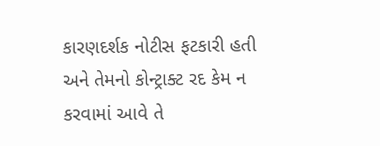કારણદર્શક નોટીસ ફટકારી હતી અને તેમનો કોન્ટ્રાક્ટ રદ કેમ ન કરવામાં આવે તે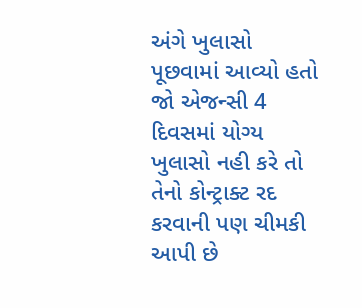અંગે ખુલાસો પૂછવામાં આવ્યો હતો જો એજન્સી 4 દિવસમાં યોગ્ય ખુલાસો નહી કરે તો તેનો કોન્ટ્રાક્ટ રદ કરવાની પણ ચીમકી આપી છે